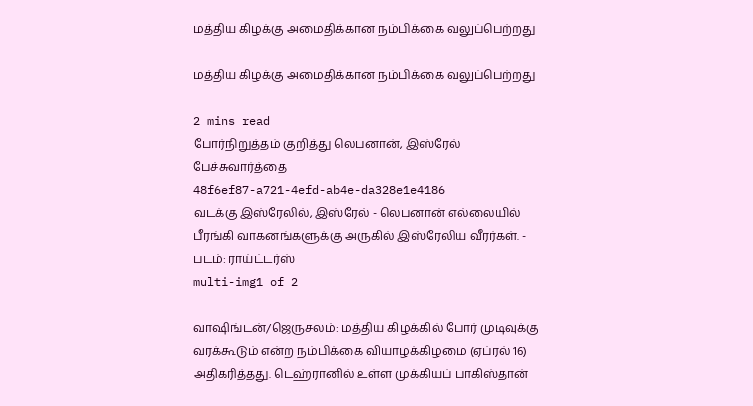மத்திய கிழக்கு அமைதிக்கான நம்பிக்கை வலுப்பெற்றது

மத்திய கிழக்கு அமைதிக்கான நம்பிக்கை வலுப்பெற்றது

2 mins read
போர்நிறுத்தம் குறித்து லெபனான், இஸ்ரேல் பேச்சுவார்த்தை
48f6ef87-a721-4efd-ab4e-da328e1e4186
வடக்கு இஸ்ரேலில், இஸ்ரேல் - லெபனான் எல்லையில் பீரங்கி வாகனங்களுக்கு அருகில் இஸ்ரேலிய வீரர்கள். - படம்: ராய்ட்டர்ஸ்
multi-img1 of 2

வாஷிங்டன்/ஜெருசலம்: மத்திய கிழக்கில் போர் முடிவுக்கு வரக்கூடும் என்ற நம்பிக்கை வியாழக்கிழமை (ஏப்ரல் 16) அதிகரித்தது. டெஹ்ரானில் உள்ள முக்கியப் பாகிஸ்தான்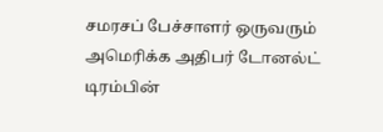சமரசப் பேச்சாளர் ஒருவரும் அமெரிக்க அதிபர் டோனல்ட் டிரம்பின்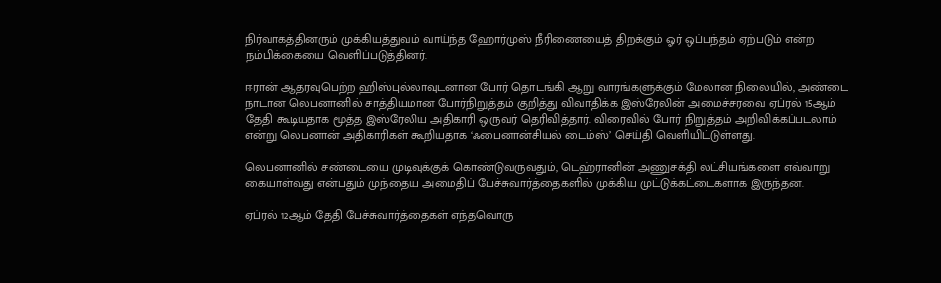நிர்வாகத்தினரும் முக்கியத்துவம் வாய்ந்த ஹோர்முஸ் நீரிணையைத் திறக்கும் ஓர் ஒப்பந்தம் ஏற்படும் என்ற நம்பிக்கையை வெளிப்படுத்தினர்.

ஈரான் ஆதரவுபெற்ற ஹிஸ்புல்லாவுடனான போர் தொடங்கி ஆறு வாரங்களுக்கும் மேலான நிலையில், அண்டை நாடான லெபனானில் சாத்தியமான போர்நிறுத்தம் குறித்து விவாதிக்க இஸ்ரேலின் அமைச்சரவை ஏப்ரல் 15ஆம் தேதி கூடியதாக மூத்த இஸ்ரேலிய அதிகாரி ஒருவர் தெரிவித்தார். விரைவில் போர் நிறுத்தம் அறிவிக்கப்படலாம் என்று லெபனான் அதிகாரிகள் கூறியதாக ‘ஃபைனான்சியல் டைம்ஸ்’ செய்தி வெளியிட்டுள்ளது.

லெபனானில் சண்டையை முடிவுக்குக் கொண்டுவருவதும், டெஹ்ரானின் அணுசக்தி லட்சியங்களை எவ்வாறு கையாள்வது என்பதும் முந்தைய அமைதிப் பேச்சுவார்த்தைகளில் முக்கிய முட்டுக்கட்டைகளாக இருந்தன.

ஏப்ரல் 12ஆம் தேதி பேச்சுவார்த்தைகள் எந்தவொரு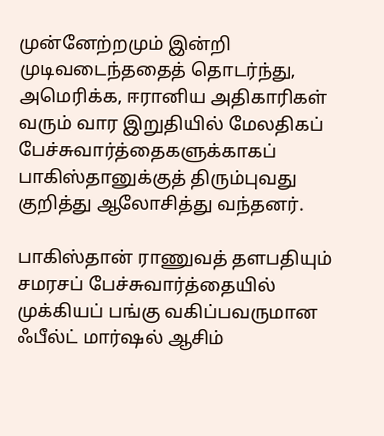முன்னேற்றமும் இன்றி முடிவடைந்ததைத் தொடர்ந்து, அமெரிக்க, ஈரானிய அதிகாரிகள் வரும் வார இறுதியில் மேலதிகப் பேச்சுவார்த்தைகளுக்காகப் பாகிஸ்தானுக்குத் திரும்புவது குறித்து ஆலோசித்து வந்தனர்.

பாகிஸ்தான் ராணுவத் தளபதியும் சமரசப் பேச்சுவார்த்தையில் முக்கியப் பங்கு வகிப்பவருமான ஃபீல்ட் மார்ஷல் ஆசிம்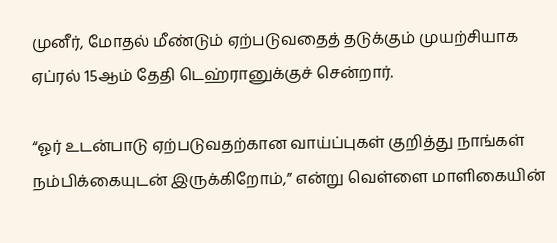முனீர், மோதல் மீண்டும் ஏற்படுவதைத் தடுக்கும் முயற்சியாக ஏப்ரல் 15ஆம் தேதி டெஹ்ரானுக்குச் சென்றார்.

“ஓர் உடன்பாடு ஏற்படுவதற்கான வாய்ப்புகள் குறித்து நாங்கள் நம்பிக்கையுடன் இருக்கிறோம்,” என்று வெள்ளை மாளிகையின்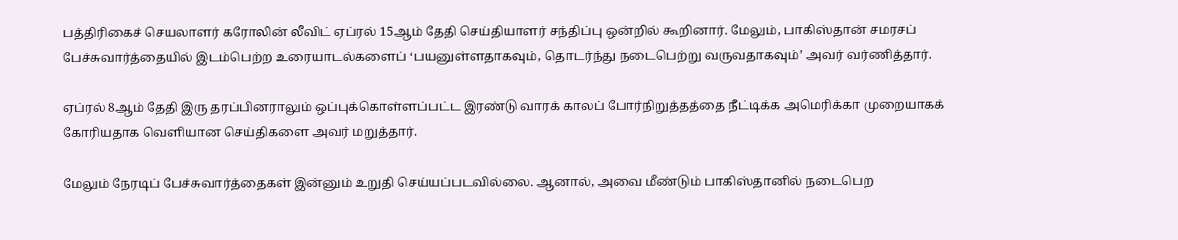பத்திரிகைச் செயலாளர் கரோலின் லீவிட் ஏப்ரல் 15ஆம் தேதி செய்தியாளர் சந்திப்பு ஒன்றில் கூறினார். மேலும், பாகிஸ்தான் சமரசப் பேச்சுவார்த்தையில் இடம்பெற்ற உரையாடல்களைப் ‘பயனுள்ளதாகவும், தொடர்ந்து நடைபெற்று வருவதாகவும்’ அவர் வர்ணித்தார்.

ஏப்ரல் 8ஆம் தேதி இரு தரப்பினராலும் ஒப்புக்கொள்ளப்பட்ட இரண்டு வாரக் காலப் போர்நிறுத்தத்தை நீட்டிக்க அமெரிக்கா முறையாகக் கோரியதாக வெளியான செய்திகளை அவர் மறுத்தார்.

மேலும் நேரடிப் பேச்சுவார்த்தைகள் இன்னும் உறுதி செய்யப்படவில்லை. ஆனால், அவை மீண்டும் பாகிஸ்தானில் நடைபெற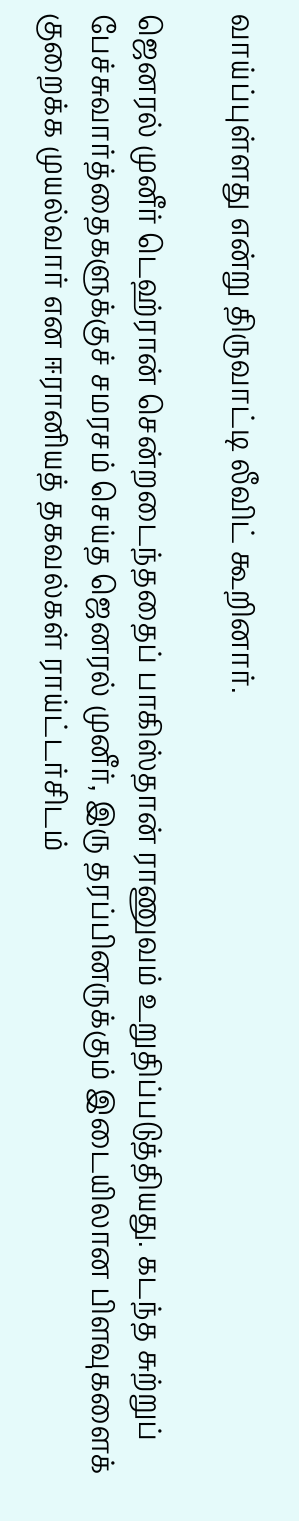வாய்ப்புள்ளது என்று திருவாட்டி லீவிட் கூறினார்.

ஜெனரல் முனீர் டெஹ்ரான் சென்றடைந்ததைப் பாகிஸ்தான் ராணுவம் உறுதிப்படுத்தியது. கடந்த சுற்றுப் பேச்சுவார்த்தைகளுக்குச் சமரசம் செய்த ஜெனரல் முனீர், இரு தரப்பினருக்கும் இடையிலான பிளவுகளைக் குறைக்க முயல்வார் என ஈரானியத் தகவல்கள் ராய்ட்டர்சிடம்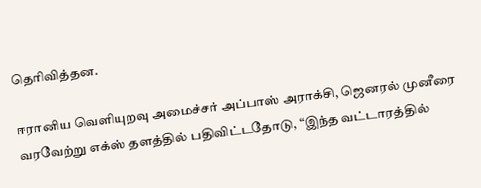தெரிவித்தன.

ஈரானிய வெளியுறவு அமைச்சர் அப்பாஸ் அராக்சி, ஜெனரல் முனீரை வரவேற்று எக்ஸ் தளத்தில் பதிவிட்டதோடு, “இந்த வட்டாரத்தில்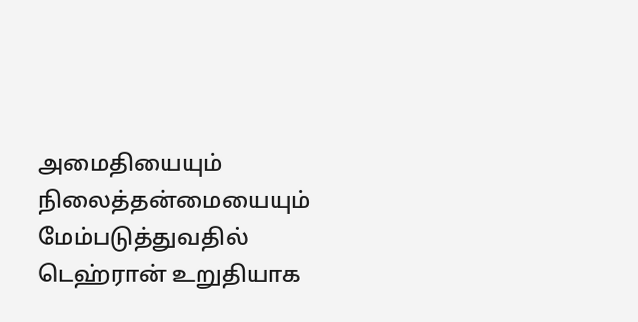அமைதியையும் நிலைத்தன்மையையும் மேம்படுத்துவதில் டெஹ்ரான் உறுதியாக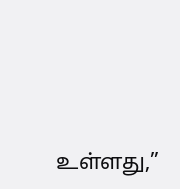உள்ளது,”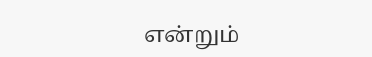என்றும்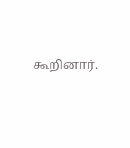கூறினார்.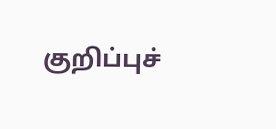குறிப்புச்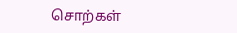சொற்கள்